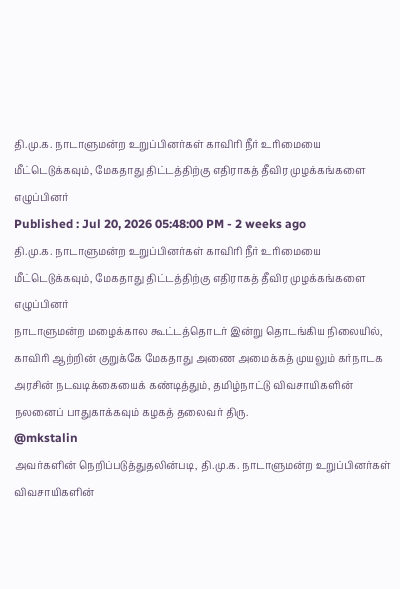தி.மு.க. நாடாளுமன்ற உறுப்பினர்கள் காவிரி நீர் உரிமையை மீட்டெடுக்கவும், மேகதாது திட்டத்திற்கு எதிராகத் தீவிர முழக்கங்களை எழுப்பினர்
Published : Jul 20, 2026 05:48:00 PM - 2 weeks ago
தி.மு.க. நாடாளுமன்ற உறுப்பினர்கள் காவிரி நீர் உரிமையை மீட்டெடுக்கவும், மேகதாது திட்டத்திற்கு எதிராகத் தீவிர முழக்கங்களை எழுப்பினர்
நாடாளுமன்ற மழைக்கால கூட்டத்தொடர் இன்று தொடங்கிய நிலையில்,
காவிரி ஆற்றின் குறுக்கே மேகதாது அணை அமைக்கத் முயலும் கர்நாடக அரசின் நடவடிக்கையைக் கண்டித்தும், தமிழ்நாட்டு விவசாயிகளின் நலனைப் பாதுகாக்கவும் கழகத் தலைவர் திரு.
@mkstalin
அவர்களின் நெறிப்படுத்துதலின்படி, தி.மு.க. நாடாளுமன்ற உறுப்பினர்கள் விவசாயிகளின்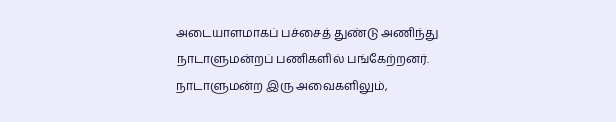அடையாளமாகப் பச்சைத் துண்டு அணிந்து நாடாளுமன்றப் பணிகளில் பங்கேற்றனர்.
நாடாளுமன்ற இரு அவைகளிலும்,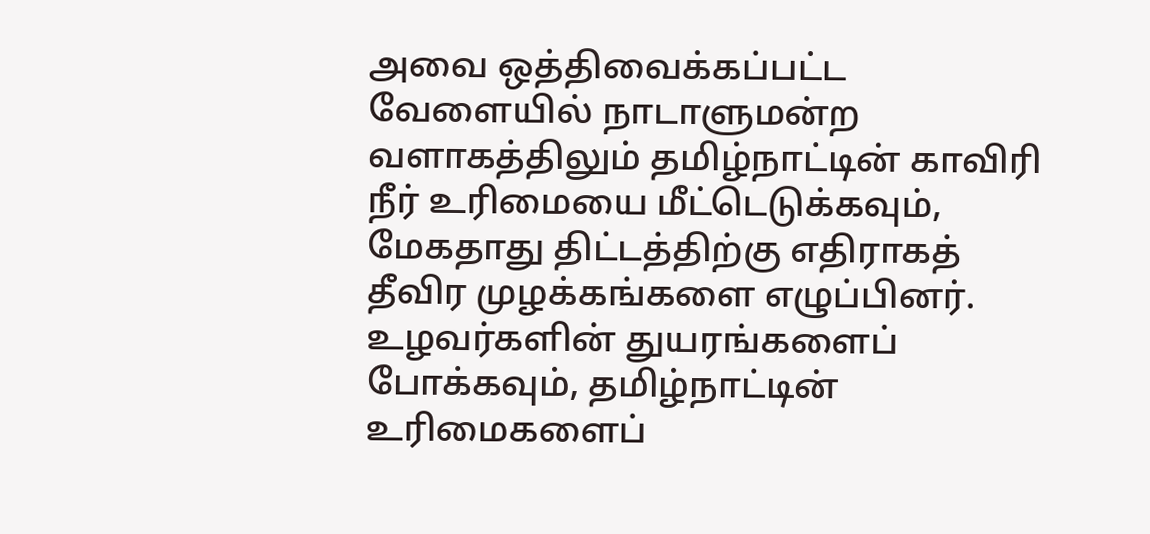அவை ஒத்திவைக்கப்பட்ட வேளையில் நாடாளுமன்ற வளாகத்திலும் தமிழ்நாட்டின் காவிரி நீர் உரிமையை மீட்டெடுக்கவும், மேகதாது திட்டத்திற்கு எதிராகத் தீவிர முழக்கங்களை எழுப்பினர்.
உழவர்களின் துயரங்களைப் போக்கவும், தமிழ்நாட்டின் உரிமைகளைப்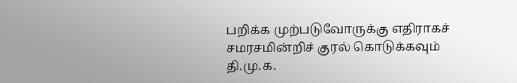பறிக்க முற்படுவோருக்கு எதிராகச் சமரசமின்றிச் குரல் கொடுக்கவும் தி.மு.க.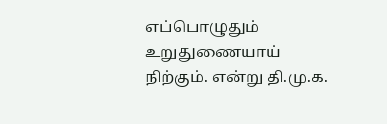எப்பொழுதும் உறுதுணையாய் நிற்கும். என்று தி.மு.க.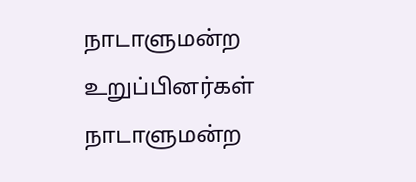நாடாளுமன்ற உறுப்பினர்கள் நாடாளுமன்ற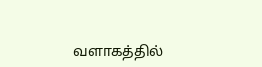வளாகத்தில்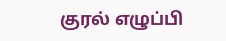குரல் எழுப்பி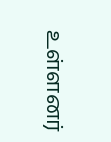உள்ளனர்